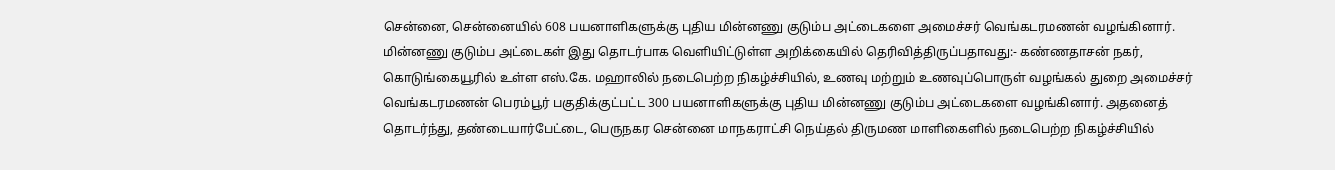சென்னை, சென்னையில் 608 பயனாளிகளுக்கு புதிய மின்னணு குடும்ப அட்டைகளை அமைச்சர் வெங்கடரமணன் வழங்கினார். மின்னணு குடும்ப அட்டைகள் இது தொடர்பாக வெளியிட்டுள்ள அறிக்கையில் தெரிவித்திருப்பதாவது:- கண்ணதாசன் நகர், கொடுங்கையூரில் உள்ள எஸ்.கே. மஹாலில் நடைபெற்ற நிகழ்ச்சியில், உணவு மற்றும் உணவுப்பொருள் வழங்கல் துறை அமைச்சர் வெங்கடரமணன் பெரம்பூர் பகுதிக்குட்பட்ட 300 பயனாளிகளுக்கு புதிய மின்னணு குடும்ப அட்டைகளை வழங்கினார். அதனைத் தொடர்ந்து, தண்டையார்பேட்டை, பெருநகர சென்னை மாநகராட்சி நெய்தல் திருமண மாளிகைளில் நடைபெற்ற நிகழ்ச்சியில்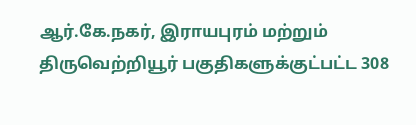ஆர்.கே.நகர், இராயபுரம் மற்றும் திருவெற்றியூர் பகுதிகளுக்குட்பட்ட 308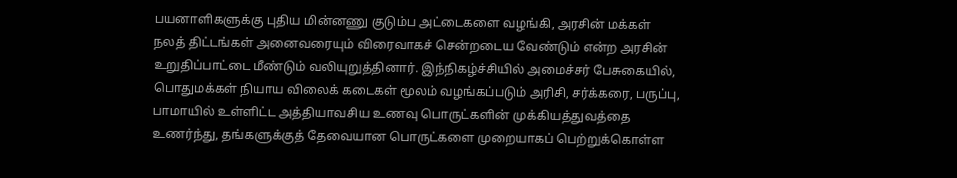பயனாளிகளுக்கு புதிய மின்னணு குடும்ப அட்டைகளை வழங்கி, அரசின் மக்கள் நலத் திட்டங்கள் அனைவரையும் விரைவாகச் சென்றடைய வேண்டும் என்ற அரசின் உறுதிப்பாட்டை மீண்டும் வலியுறுத்தினார். இந்நிகழ்ச்சியில் அமைச்சர் பேசுகையில், பொதுமக்கள் நியாய விலைக் கடைகள் மூலம் வழங்கப்படும் அரிசி, சர்க்கரை, பருப்பு, பாமாயில் உள்ளிட்ட அத்தியாவசிய உணவு பொருட்களின் முக்கியத்துவத்தை உணர்ந்து, தங்களுக்குத் தேவையான பொருட்களை முறையாகப் பெற்றுக்கொள்ள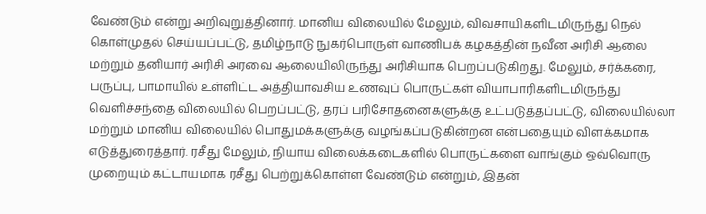வேண்டும் என்று அறிவுறுத்தினார். மானிய விலையில் மேலும், விவசாயிகளிடமிருந்து நெல் கொள்முதல் செய்யப்பட்டு, தமிழ்நாடு நுகர்பொருள் வாணிபக் கழகத்தின் நவீன அரிசி ஆலை மற்றும் தனியார் அரிசி அரவை ஆலையிலிருந்து அரிசியாக பெறப்படுகிறது. மேலும், சர்க்கரை, பருப்பு, பாமாயில் உள்ளிட்ட அத்தியாவசிய உணவுப் பொருட்கள் வியாபாரிகளிடமிருந்து வெளிச்சந்தை விலையில் பெறப்பட்டு, தரப் பரிசோதனைகளுக்கு உட்படுத்தப்பட்டு, விலையில்லா மற்றும் மானிய விலையில் பொதுமக்களுக்கு வழங்கப்படுகின்றன என்பதையும் விளக்கமாக எடுத்துரைத்தார். ரசீது மேலும், நியாய விலைக்கடைகளில் பொருட்களை வாங்கும் ஒவ்வொரு முறையும் கட்டாயமாக ரசீது பெற்றுக்கொள்ள வேண்டும் என்றும், இதன்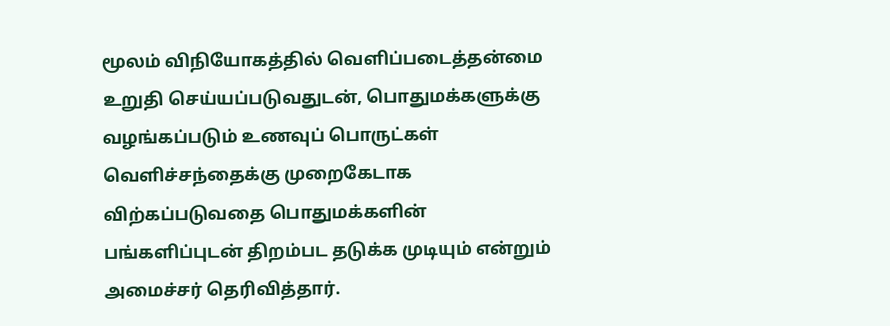மூலம் விநியோகத்தில் வெளிப்படைத்தன்மை உறுதி செய்யப்படுவதுடன், பொதுமக்களுக்கு வழங்கப்படும் உணவுப் பொருட்கள் வெளிச்சந்தைக்கு முறைகேடாக விற்கப்படுவதை பொதுமக்களின் பங்களிப்புடன் திறம்பட தடுக்க முடியும் என்றும் அமைச்சர் தெரிவித்தார்.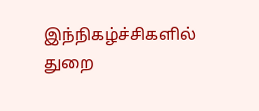இந்நிகழ்ச்சிகளில் துறை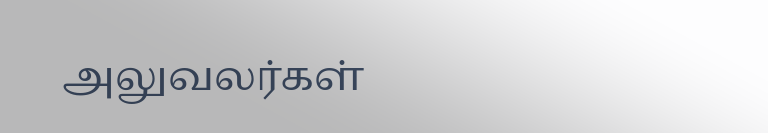அலுவலர்கள்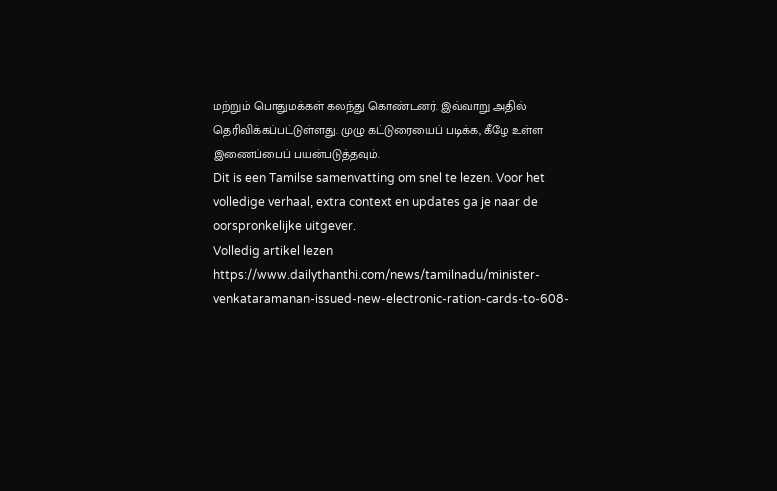மற்றும் பொதுமக்கள் கலந்து கொண்டனர். இவ்வாறு அதில் தெரிவிக்கப்பட்டுள்ளது. முழு கட்டுரையைப் படிக்க, கீழே உள்ள இணைப்பைப் பயன்படுத்தவும்.
Dit is een Tamilse samenvatting om snel te lezen. Voor het volledige verhaal, extra context en updates ga je naar de oorspronkelijke uitgever.
Volledig artikel lezen
https://www.dailythanthi.com/news/tamilnadu/minister-venkataramanan-issued-new-electronic-ration-cards-to-608-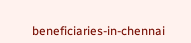beneficiaries-in-chennai